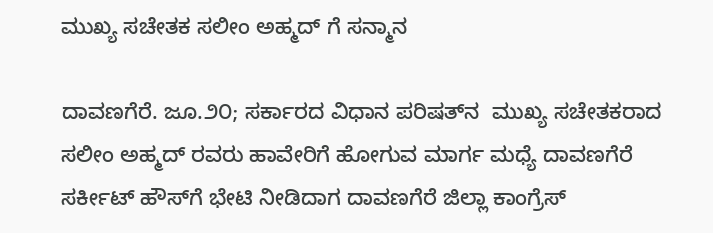ಮುಖ್ಯ ಸಚೇತಕ ಸಲೀಂ ಅಹ್ಮದ್ ಗೆ ಸನ್ಮಾನ

ದಾವಣಗೆರೆ. ಜೂ.೨೦; ಸರ್ಕಾರದ ವಿಧಾನ ಪರಿಷತ್‌ನ  ಮುಖ್ಯ ಸಚೇತಕರಾದ ಸಲೀಂ ಅಹ್ಮದ್ ರವರು ಹಾವೇರಿಗೆ ಹೋಗುವ ಮಾರ್ಗ ಮಧ್ಯೆ ದಾವಣಗೆರೆ ಸರ್ಕೀಟ್ ಹೌಸ್‌ಗೆ ಭೇಟಿ ನೀಡಿದಾಗ ದಾವಣಗೆರೆ ಜಿಲ್ಲಾ ಕಾಂಗ್ರೆಸ್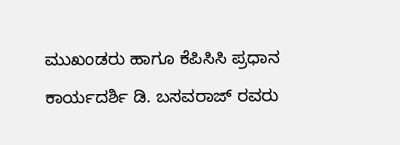ಮುಖಂಡರು ಹಾಗೂ ಕೆಪಿಸಿಸಿ ಪ್ರಧಾನ ಕಾರ್ಯದರ್ಶಿ ಡಿ. ಬಸವರಾಜ್ ರವರು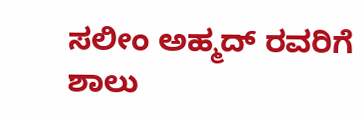ಸಲೀಂ ಅಹ್ಮದ್ ರವರಿಗೆ ಶಾಲು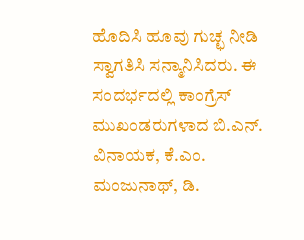ಹೊದಿಸಿ ಹೂವು ಗುಚ್ಛ ನೀಡಿ ಸ್ವಾಗತಿಸಿ ಸನ್ಮಾನಿಸಿದರು. ಈ ಸಂದರ್ಭದಲ್ಲಿ ಕಾಂಗ್ರೆಸ್ ಮುಖಂಡರುಗಳಾದ ಬಿ.ಎನ್. ವಿನಾಯಕ, ಕೆ.ಎಂ. ಮಂಜುನಾಥ್, ಡಿ.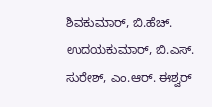ಶಿವಕುಮಾರ್, ಬಿ.ಹೆಚ್. ಉದಯಕುಮಾರ್, ಬಿ.ಎಸ್. ಸುರೇಶ್, ಎಂ.ಆರ್. ಈಶ್ವರ್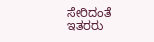ಸೇರಿದಂತೆ ಇತರರು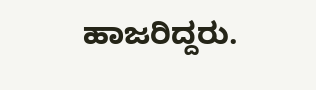ಹಾಜರಿದ್ದರು.